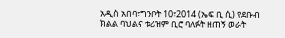አዲስ አበባ፣ግንቦት 10፣2014 (ኤፍ ቢ ሲ) የደቡብ ክልል ባህልና ቱሪዝም ቢሮ ባለፉት ዘጠኝ ወራት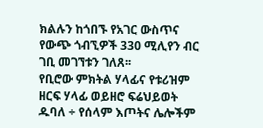ክልሉን ከጎበኙ የአገር ውስጥና የውጭ ጎብኚዎች 330 ሚሊየን ብር ገቢ መገኘቱን ገለጸ፡፡
የቢሮው ምክትል ሃላፊና የቱሪዝም ዘርፍ ሃላፊ ወይዘሮ ፍሬህይወት ዱባለ ÷ የሰላም እጦትና ሌሎችም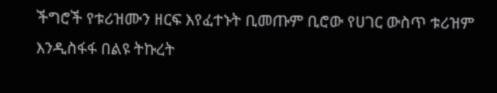ችግሮች የቱሪዝሙን ዘርፍ እየፈተኑት ቢመጡም ቢሮው የሀገር ውስጥ ቱሪዝም እንዲስፋፋ በልዩ ትኩረት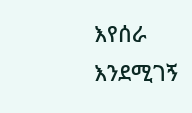እየሰራ እንደሚገኝ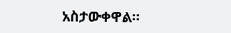አስታውቀዋል፡፡